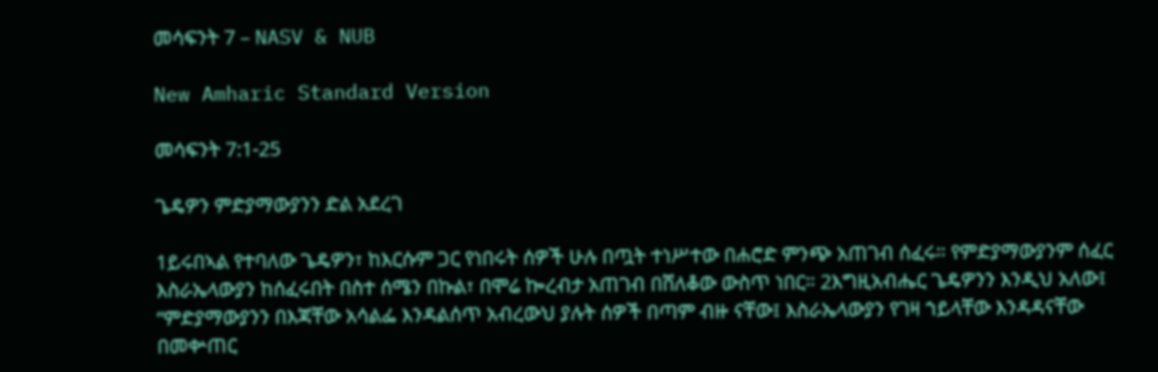መሳፍንት 7 – NASV & NUB

New Amharic Standard Version

መሳፍንት 7:1-25

ጌዴዎን ምድያማውያንን ድል አደረገ

1ይሩበኣል የተባለው ጌዴዎን፣ ከእርሱም ጋር የነበሩት ሰዎች ሁሉ በጧት ተነሥተው በሐሮድ ምንጭ አጠገብ ሰፈሩ። የምድያማውያንም ሰፈር እስራኤላውያን ከሰፈሩበት በስተ ሰሜን በኩል፣ በሞሬ ኰረብታ አጠገብ በሸለቆው ውስጥ ነበር። 2እግዚአብሔር ጌዴዎንን እንዲህ አለው፤ “ምድያማውያንን በእጃቸው አሳልፌ እንዳልሰጥ አብረውህ ያሉት ሰዎች በጣም ብዙ ናቸው፤ እስራኤላውያን የገዛ ኀይላቸው እንዳዳናቸው በመቍጠር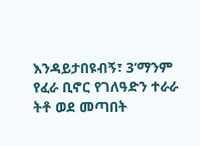እንዳይታበዩብኝ፣ 3‘ማንም የፈራ ቢኖር የገለዓድን ተራራ ትቶ ወደ መጣበት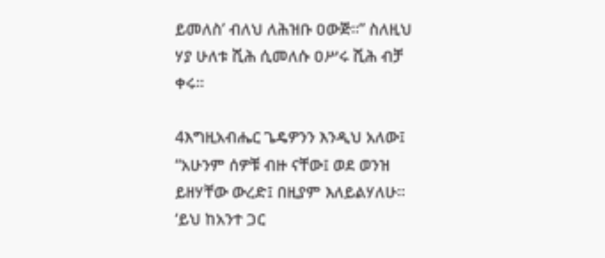ይመለስ’ ብለህ ለሕዝቡ ዐውጅ።” ስለዚህ ሃያ ሁለቱ ሺሕ ሲመለሱ ዐሥሩ ሺሕ ብቻ ቀሩ።

4እግዚአብሔር ጌዴዎንን እንዲህ አለው፤ “አሁንም ሰዎቹ ብዙ ናቸው፤ ወደ ወንዝ ይዘሃቸው ውረድ፤ በዚያም እለይልሃለሁ። ‘ይህ ከአንተ ጋር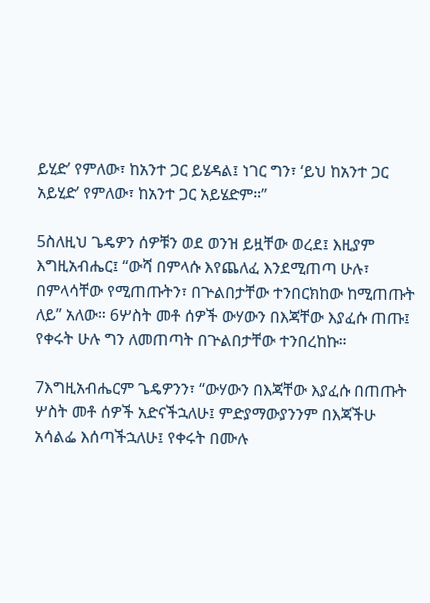ይሂድ’ የምለው፣ ከአንተ ጋር ይሄዳል፤ ነገር ግን፣ ‘ይህ ከአንተ ጋር አይሂድ’ የምለው፣ ከአንተ ጋር አይሄድም።”

5ስለዚህ ጌዴዎን ሰዎቹን ወደ ወንዝ ይዟቸው ወረደ፤ እዚያም እግዚአብሔር፤ “ውሻ በምላሱ እየጨለፈ እንደሚጠጣ ሁሉ፣ በምላሳቸው የሚጠጡትን፣ በጕልበታቸው ተንበርክከው ከሚጠጡት ለይ” አለው። 6ሦስት መቶ ሰዎች ውሃውን በእጃቸው እያፈሱ ጠጡ፤ የቀሩት ሁሉ ግን ለመጠጣት በጕልበታቸው ተንበረከኩ።

7እግዚአብሔርም ጌዴዎንን፣ “ውሃውን በእጃቸው እያፈሱ በጠጡት ሦስት መቶ ሰዎች አድናችኋለሁ፤ ምድያማውያንንም በእጃችሁ አሳልፌ እሰጣችኋለሁ፤ የቀሩት በሙሉ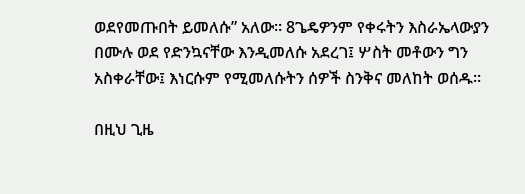ወደየመጡበት ይመለሱ” አለው። 8ጌዴዎንም የቀሩትን እስራኤላውያን በሙሉ ወደ የድንኳናቸው እንዲመለሱ አደረገ፤ ሦስት መቶውን ግን አስቀራቸው፤ እነርሱም የሚመለሱትን ሰዎች ስንቅና መለከት ወሰዱ።

በዚህ ጊዜ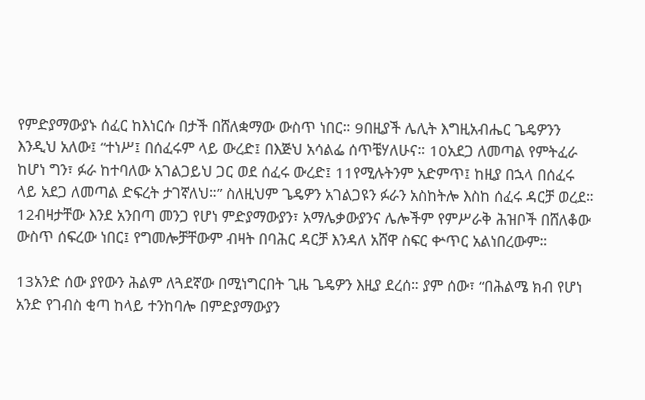የምድያማውያኑ ሰፈር ከእነርሱ በታች በሸለቋማው ውስጥ ነበር። 9በዚያች ሌሊት እግዚአብሔር ጌዴዎንን እንዲህ አለው፤ “ተነሥ፤ በሰፈሩም ላይ ውረድ፤ በእጅህ አሳልፌ ሰጥቼሃለሁና። 10አደጋ ለመጣል የምትፈራ ከሆነ ግን፣ ፉራ ከተባለው አገልጋይህ ጋር ወደ ሰፈሩ ውረድ፤ 11የሚሉትንም አድምጥ፤ ከዚያ በኋላ በሰፈሩ ላይ አደጋ ለመጣል ድፍረት ታገኛለህ።” ስለዚህም ጌዴዎን አገልጋዩን ፉራን አስከትሎ እስከ ሰፈሩ ዳርቻ ወረደ። 12ብዛታቸው እንደ አንበጣ መንጋ የሆነ ምድያማውያን፣ አማሌቃውያንና ሌሎችም የምሥራቅ ሕዝቦች በሸለቆው ውስጥ ሰፍረው ነበር፤ የግመሎቻቸውም ብዛት በባሕር ዳርቻ እንዳለ አሸዋ ስፍር ቍጥር አልነበረውም።

13አንድ ሰው ያየውን ሕልም ለጓደኛው በሚነግርበት ጊዜ ጌዴዎን እዚያ ደረሰ። ያም ሰው፣ “በሕልሜ ክብ የሆነ አንድ የገብስ ቂጣ ከላይ ተንከባሎ በምድያማውያን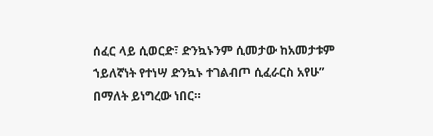ሰፈር ላይ ሲወርድ፣ ድንኳኑንም ሲመታው ከአመታቱም ኀይለኛነት የተነሣ ድንኳኑ ተገልብጦ ሲፈራርስ አየሁ” በማለት ይነግረው ነበር።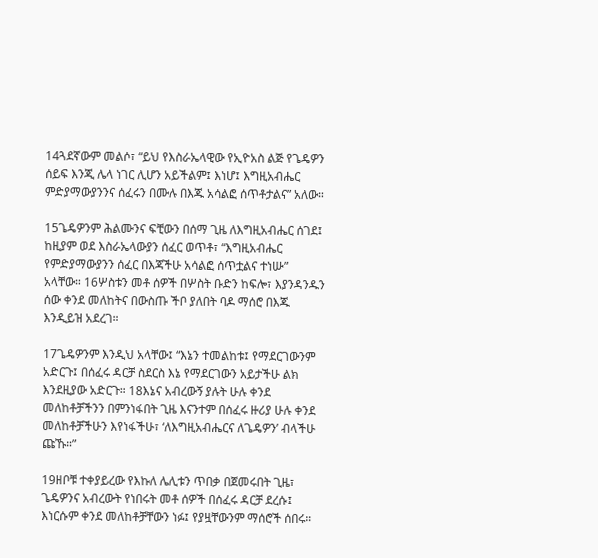14ጓደኛውም መልሶ፣ “ይህ የእስራኤላዊው የኢዮአስ ልጅ የጌዴዎን ሰይፍ እንጂ ሌላ ነገር ሊሆን አይችልም፤ እነሆ፤ እግዚአብሔር ምድያማውያንንና ሰፈሩን በሙሉ በእጁ አሳልፎ ሰጥቶታልና” አለው።

15ጌዴዎንም ሕልሙንና ፍቺውን በሰማ ጊዜ ለእግዚአብሔር ሰገደ፤ ከዚያም ወደ እስራኤላውያን ሰፈር ወጥቶ፣ “እግዚአብሔር የምድያማውያንን ሰፈር በእጃችሁ አሳልፎ ሰጥቷልና ተነሡ” አላቸው። 16ሦስቱን መቶ ሰዎች በሦስት ቡድን ከፍሎ፣ እያንዳንዱን ሰው ቀንደ መለከትና በውስጡ ችቦ ያለበት ባዶ ማሰሮ በእጁ እንዲይዝ አደረገ።

17ጌዴዎንም እንዲህ አላቸው፤ “እኔን ተመልከቱ፤ የማደርገውንም አድርጉ፤ በሰፈሩ ዳርቻ ስደርስ እኔ የማደርገውን አይታችሁ ልክ እንደዚያው አድርጉ። 18እኔና አብረውኝ ያሉት ሁሉ ቀንደ መለከቶቻችንን በምንነፋበት ጊዜ እናንተም በሰፈሩ ዙሪያ ሁሉ ቀንደ መለከቶቻችሁን እየነፋችሁ፣ ‘ለእግዚአብሔርና ለጌዴዎን’ ብላችሁ ጩኹ።”

19ዘቦቹ ተቀያይረው የእኩለ ሌሊቱን ጥበቃ በጀመሩበት ጊዜ፣ ጌዴዎንና አብረውት የነበሩት መቶ ሰዎች በሰፈሩ ዳርቻ ደረሱ፤ እነርሱም ቀንደ መለከቶቻቸውን ነፉ፤ የያዟቸውንም ማሰሮች ሰበሩ።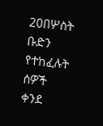20በሦስት ቡድን የተከፈሉት ሰዎች ቀንደ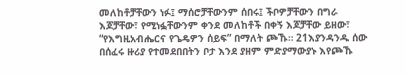መለከቶቻቸውን ነፉ፤ ማሰሮቻቸውንም ሰበሩ፤ ችቦዎቻቸውን በግራ እጆቻቸው፣ የሚነፏቸውንም ቀንደ መለከቶች በቀኝ እጆቻቸው ይዘው፣ “የእግዚአብሔርና የጌዴዎን ሰይፍ” በማለት ጮኹ። 21እያንዳንዱ ሰው በሰፈሩ ዙሪያ የተመደበበትን ቦታ እንደ ያዘም ምድያማውያኑ እየጮኹ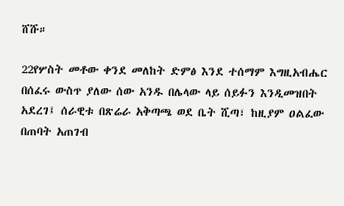ሸሹ።

22የሦስት መቶው ቀንደ መለከት ድምፅ እንደ ተሰማም እግዚአብሔር በሰፈሩ ውስጥ ያለው ሰው አንዱ በሌላው ላይ ሰይፉን እንዲመዝበት አደረገ፤ ሰራዊቱ በጽሬራ አቅጣጫ ወደ ቤት ሺጣ፣ ከዚያም ዐልፈው በጠባት አጠገብ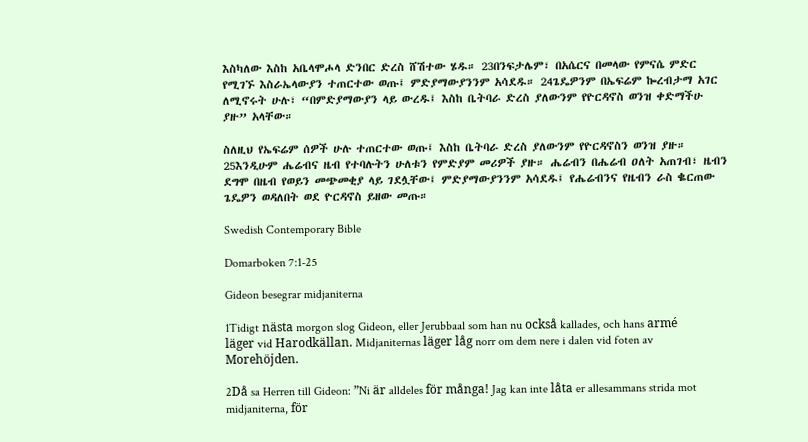እስካለው እስከ አቤላሞሖላ ድንበር ድረስ ሸሽተው ሄዱ። 23በንፍታሌም፣ በአሴርና በመላው የምናሴ ምድር የሚገኙ እስራኤላውያን ተጠርተው ወጡ፤ ምድያማውያንንም አሳደዱ። 24ጌዴዎንም በኤፍሬም ኰረብታማ አገር ለሚኖሩት ሁሉ፣ “በምድያማውያን ላይ ውረዱ፤ እስከ ቤትባራ ድረስ ያለውንም የዮርዳኖስ ወንዝ ቀድማችሁ ያዙ” አላቸው።

ስለዚህ የኤፍሬም ሰዎች ሁሉ ተጠርተው ወጡ፤ እስከ ቤትባራ ድረስ ያለውንም የዮርዳኖስን ወንዝ ያዙ። 25እንዲሁም ሔሬብና ዜብ የተባሉትን ሁለቱን የምድያም መሪዎች ያዙ። ሔሬብን በሔሬብ ዐለት አጠገብ፣ ዜብን ደግሞ በዜብ የወይን መጭመቂያ ላይ ገደሏቸው፤ ምድያማውያንንም አሳደዱ፤ የሔሬብንና የዜብን ራስ ቈርጠው ጌዴዎን ወዳለበት ወደ ዮርዳኖስ ይዘው መጡ።

Swedish Contemporary Bible

Domarboken 7:1-25

Gideon besegrar midjaniterna

1Tidigt nästa morgon slog Gideon, eller Jerubbaal som han nu också kallades, och hans armé läger vid Harodkällan. Midjaniternas läger låg norr om dem nere i dalen vid foten av Morehöjden.

2Då sa Herren till Gideon: ”Ni är alldeles för många! Jag kan inte låta er allesammans strida mot midjaniterna, för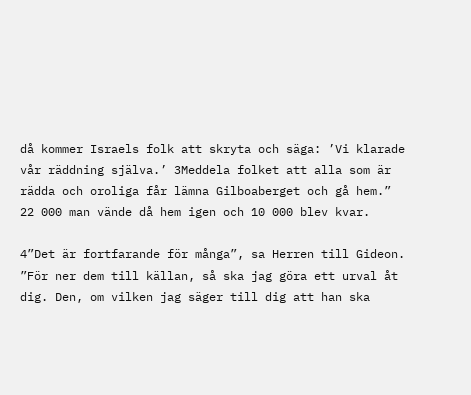då kommer Israels folk att skryta och säga: ’Vi klarade vår räddning själva.’ 3Meddela folket att alla som är rädda och oroliga får lämna Gilboaberget och gå hem.” 22 000 man vände då hem igen och 10 000 blev kvar.

4”Det är fortfarande för många”, sa Herren till Gideon. ”För ner dem till källan, så ska jag göra ett urval åt dig. Den, om vilken jag säger till dig att han ska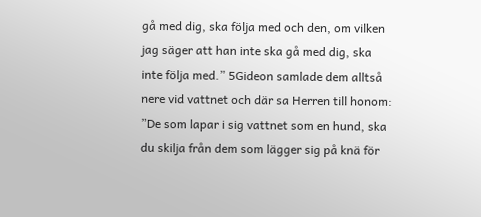gå med dig, ska följa med och den, om vilken jag säger att han inte ska gå med dig, ska inte följa med.” 5Gideon samlade dem alltså nere vid vattnet och där sa Herren till honom: ”De som lapar i sig vattnet som en hund, ska du skilja från dem som lägger sig på knä för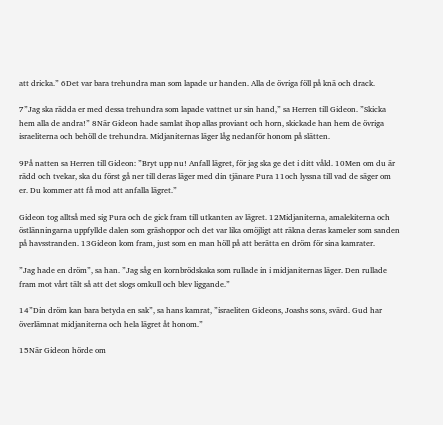att dricka.” 6Det var bara trehundra man som lapade ur handen. Alla de övriga föll på knä och drack.

7”Jag ska rädda er med dessa trehundra som lapade vattnet ur sin hand,” sa Herren till Gideon. ”Skicka hem alla de andra!” 8När Gideon hade samlat ihop allas proviant och horn, skickade han hem de övriga israeliterna och behöll de trehundra. Midjaniternas läger låg nedanför honom på slätten.

9På natten sa Herren till Gideon: ”Bryt upp nu! Anfall lägret, för jag ska ge det i ditt våld. 10Men om du är rädd och tvekar, ska du först gå ner till deras läger med din tjänare Pura 11och lyssna till vad de säger om er. Du kommer att få mod att anfalla lägret.”

Gideon tog alltså med sig Pura och de gick fram till utkanten av lägret. 12Midjaniterna, amalekiterna och östlänningarna uppfyllde dalen som gräshoppor och det var lika omöjligt att räkna deras kameler som sanden på havsstranden. 13Gideon kom fram, just som en man höll på att berätta en dröm för sina kamrater.

”Jag hade en dröm”, sa han. ”Jag såg en kornbrödskaka som rullade in i midjaniternas läger. Den rullade fram mot vårt tält så att det slogs omkull och blev liggande.”

14”Din dröm kan bara betyda en sak”, sa hans kamrat, ”israeliten Gideons, Joashs sons, svärd. Gud har överlämnat midjaniterna och hela lägret åt honom.”

15När Gideon hörde om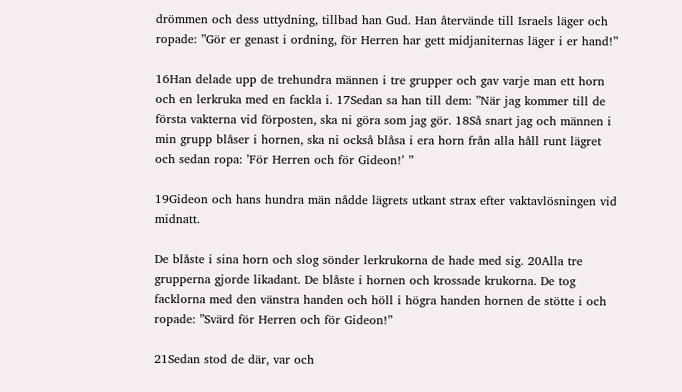drömmen och dess uttydning, tillbad han Gud. Han återvände till Israels läger och ropade: ”Gör er genast i ordning, för Herren har gett midjaniternas läger i er hand!”

16Han delade upp de trehundra männen i tre grupper och gav varje man ett horn och en lerkruka med en fackla i. 17Sedan sa han till dem: ”När jag kommer till de första vakterna vid förposten, ska ni göra som jag gör. 18Så snart jag och männen i min grupp blåser i hornen, ska ni också blåsa i era horn från alla håll runt lägret och sedan ropa: ’För Herren och för Gideon!’ ”

19Gideon och hans hundra män nådde lägrets utkant strax efter vaktavlösningen vid midnatt.

De blåste i sina horn och slog sönder lerkrukorna de hade med sig. 20Alla tre grupperna gjorde likadant. De blåste i hornen och krossade krukorna. De tog facklorna med den vänstra handen och höll i högra handen hornen de stötte i och ropade: ”Svärd för Herren och för Gideon!”

21Sedan stod de där, var och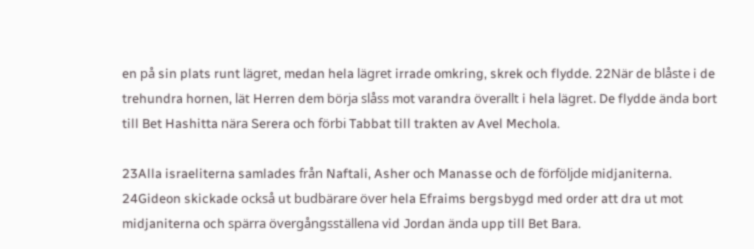en på sin plats runt lägret, medan hela lägret irrade omkring, skrek och flydde. 22När de blåste i de trehundra hornen, lät Herren dem börja slåss mot varandra överallt i hela lägret. De flydde ända bort till Bet Hashitta nära Serera och förbi Tabbat till trakten av Avel Mechola.

23Alla israeliterna samlades från Naftali, Asher och Manasse och de förföljde midjaniterna. 24Gideon skickade också ut budbärare över hela Efraims bergsbygd med order att dra ut mot midjaniterna och spärra övergångsställena vid Jordan ända upp till Bet Bara.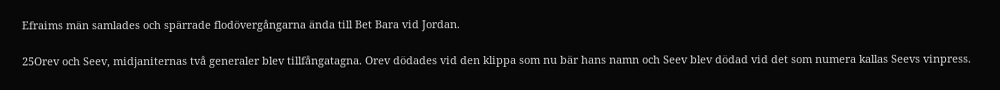Efraims män samlades och spärrade flodövergångarna ända till Bet Bara vid Jordan.

25Orev och Seev, midjaniternas två generaler blev tillfångatagna. Orev dödades vid den klippa som nu bär hans namn och Seev blev dödad vid det som numera kallas Seevs vinpress.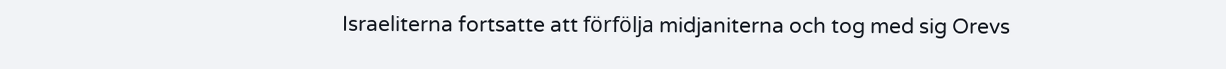Israeliterna fortsatte att förfölja midjaniterna och tog med sig Orevs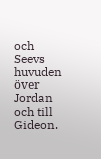och Seevs huvuden över Jordan och till Gideon.